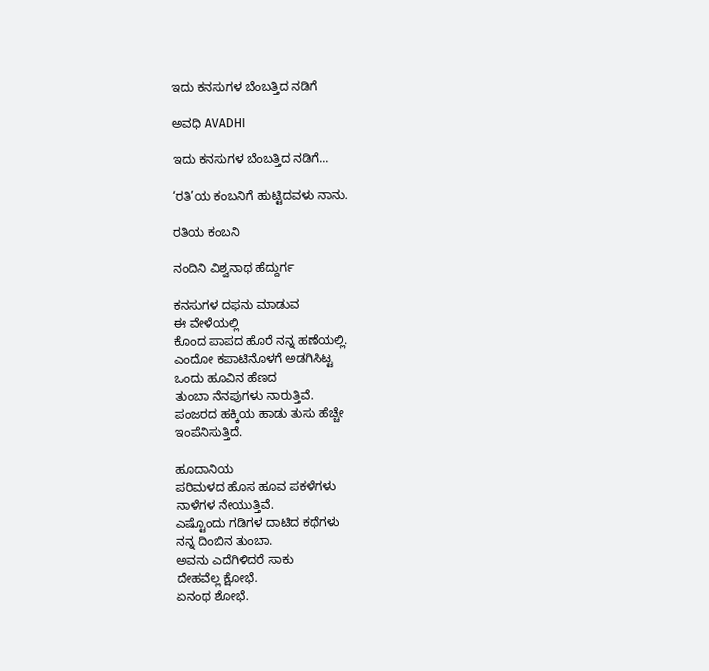ಇದು ಕನಸುಗಳ ಬೆಂಬತ್ತಿದ ನಡಿಗೆ‍

ಅವಧಿ AVADHI

ಇದು ಕನಸುಗಳ ಬೆಂಬತ್ತಿದ ನಡಿಗೆ...

‘ರತಿ’ಯ ಕಂಬನಿಗೆ ಹುಟ್ಟಿದವಳು ನಾನು.

ರತಿಯ ಕಂಬನಿ

ನಂದಿನಿ ವಿಶ್ವನಾಥ ಹೆದ್ದುರ್ಗ

ಕನಸುಗಳ ದಫನು ಮಾಡುವ
ಈ ವೇಳೆಯಲ್ಲಿ
ಕೊಂದ ಪಾಪದ ಹೊರೆ ನನ್ನ ಹಣೆಯಲ್ಲಿ.
ಎಂದೋ ಕಪಾಟಿನೊಳಗೆ ಅಡಗಿಸಿಟ್ಟ
ಒಂದು ಹೂವಿನ ಹೆಣದ
ತುಂಬಾ ನೆನಪುಗಳು ನಾರುತ್ತಿವೆ.
ಪಂಜರದ ಹಕ್ಕಿಯ ಹಾಡು ತುಸು ಹೆಚ್ಚೇ
ಇಂಪೆನಿಸುತ್ತಿದೆ.

ಹೂದಾನಿಯ
ಪರಿಮಳದ ಹೊಸ ಹೂವ ಪಕಳೆಗಳು
ನಾಳೆಗಳ ನೇಯುತ್ತಿವೆ.
ಎಷ್ಟೊಂದು ಗಡಿಗಳ ದಾಟಿದ ಕಥೆಗಳು
ನನ್ನ ದಿಂಬಿನ ತುಂಬಾ.
ಅವನು ಎದೆಗಿಳಿದರೆ ಸಾಕು
ದೇಹವೆಲ್ಲ ಕ್ಷೋಭೆ.
ಏನಂಥ ಶೋಭೆ.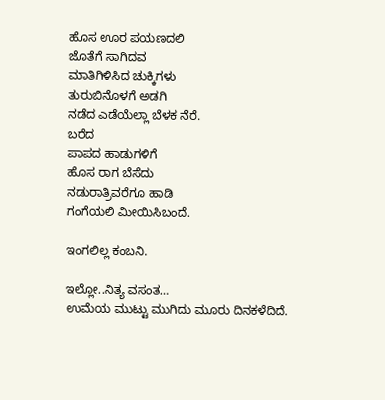ಹೊಸ ಊರ ಪಯಣದಲಿ
ಜೊತೆಗೆ ಸಾಗಿದವ
ಮಾತಿಗಿಳಿಸಿದ ಚುಕ್ಕಿಗಳು
ತುರುಬಿನೊಳಗೆ ಅಡಗಿ
ನಡೆದ ಎಡೆಯೆಲ್ಲಾ ಬೆಳಕ ನೆರೆ.
ಬರೆದ
ಪಾಪದ ಹಾಡುಗಳಿಗೆ
ಹೊಸ ರಾಗ ಬೆಸೆದು
ನಡುರಾತ್ರಿವರೆಗೂ ಹಾಡಿ
ಗಂಗೆಯಲಿ ಮೀಯಿಸಿಬಂದೆ.

ಇಂಗಲಿಲ್ಲ ಕಂಬನಿ.

ಇಲ್ಲೋ..ನಿತ್ಯ ವಸಂತ…
ಉಮೆಯ ಮುಟ್ಟು ಮುಗಿದು ಮೂರು ದಿನ‌ಕಳೆದಿದೆ.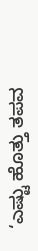‘ಎಷ್ಟು ಹೊತ್ತು ತಪವ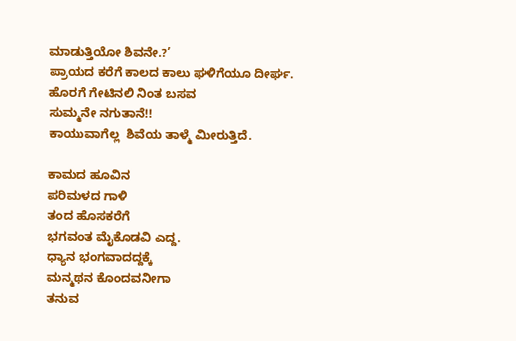ಮಾಡುತ್ತಿಯೋ ಶಿವನೇ.?’
ಪ್ರಾಯದ ಕರೆಗೆ ಕಾಲದ ಕಾಲು ಘಳಿಗೆಯೂ ದೀರ್ಘ.
ಹೊರಗೆ ಗೇಟಿನಲಿ ನಿಂತ ಬಸವ
ಸುಮ್ಮನೇ ನಗುತಾನೆ!!
ಕಾಯುವಾಗೆಲ್ಲ  ಶಿವೆಯ ತಾಳ್ಮೆ ಮೀರುತ್ತಿದೆ.

ಕಾಮದ ಹೂವಿನ
ಪರಿಮಳದ ಗಾಳಿ
ತಂದ ಹೊಸಕರೆಗೆ
ಭಗವಂತ ಮೈಕೊಡವಿ ಎದ್ದ.
ಧ್ಯಾನ ಭಂಗವಾದದ್ದಕ್ಕೆ
ಮನ್ಮಥನ ಕೊಂದವನೀಗಾ
ತನುವ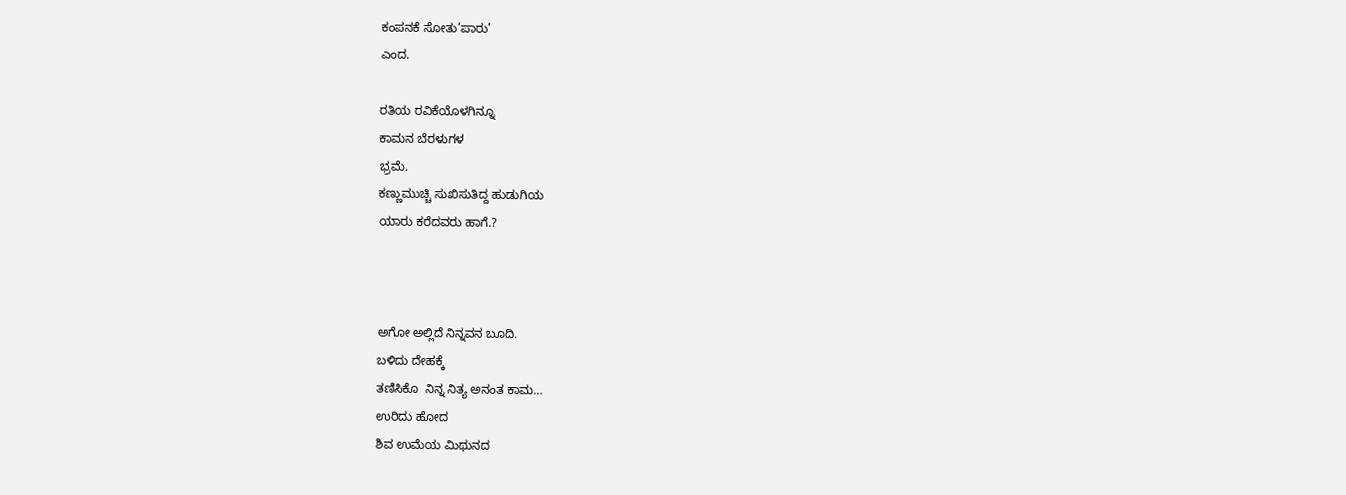ಕಂಪನಕೆ ಸೋತು’ಪಾರು’
ಎಂದ.

ರತಿಯ ರವಿಕೆಯೊಳಗಿನ್ನೂ
ಕಾಮನ ಬೆರಳುಗಳ
ಭ್ರಮೆ.
ಕಣ್ಣುಮುಚ್ಚಿ ಸುಖಿಸುತಿದ್ದ ಹುಡುಗಿಯ
ಯಾರು ಕರೆದವರು ಹಾಗೆ.?



ಅಗೋ ಅಲ್ಲಿದೆ ನಿನ್ನವನ ಬೂದಿ.
ಬಳಿದು ದೇಹಕ್ಕೆ
ತಣಿಸಿಕೊ  ನಿನ್ನ ನಿತ್ಯ ಅನಂತ ಕಾಮ…
ಉರಿದು ಹೋದ
ಶಿವ ಉಮೆಯ ಮಿಥುನದ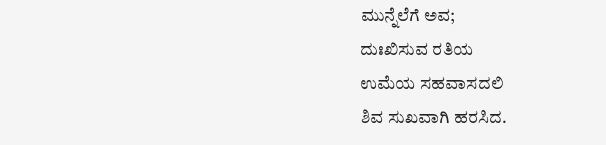ಮುನ್ನೆಲೆಗೆ ಅವ;
ದುಃಖಿಸುವ ರತಿಯ
ಉಮೆಯ ಸಹವಾಸದಲಿ
ಶಿವ ಸುಖವಾಗಿ ಹರಸಿದ.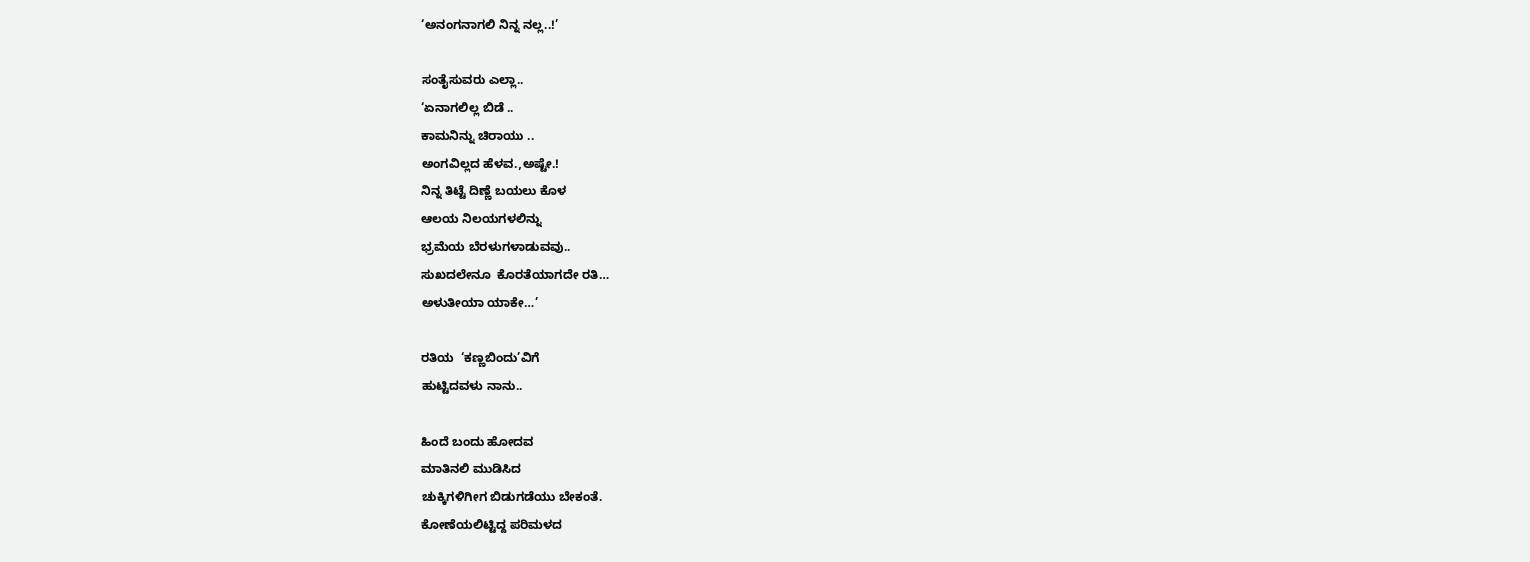‘ಅನಂಗನಾಗಲಿ ನಿನ್ನ ನಲ್ಲ..!’

ಸಂತೈಸುವರು ಎಲ್ಲಾ..
‘ಏನಾಗಲಿಲ್ಲ ಬಿಡೆ ..
ಕಾಮನಿನ್ನು ಚಿರಾಯು ..
ಅಂಗವಿಲ್ಲದ ಹೆಳವ.,ಅಷ್ಟೇ.!
ನಿನ್ನ ತಿಟ್ಟೆ ದಿಣ್ಣೆ ಬಯಲು ಕೊಳ
ಆಲಯ ನಿಲಯಗಳಲಿನ್ನು
ಭ್ರಮೆಯ ಬೆರಳುಗಳಾಡುವವು..
ಸುಖದಲೇನೂ  ಕೊರತೆಯಾಗದೇ ರತಿ…
ಅಳುತೀಯಾ ಯಾಕೇ…’

ರತಿಯ  ‘ಕಣ್ಣಬಿಂದು’ವಿಗೆ
ಹುಟ್ಟಿದವಳು ನಾನು..

ಹಿಂದೆ ಬಂದು ಹೋದವ
ಮಾತಿನಲಿ ಮುಡಿಸಿದ
ಚುಕ್ಕಿಗಳಿಗೀಗ ಬಿಡುಗಡೆಯು ಬೇಕಂತೆ.
ಕೋಣೆಯಲಿಟ್ಟಿದ್ದ ಪರಿಮಳದ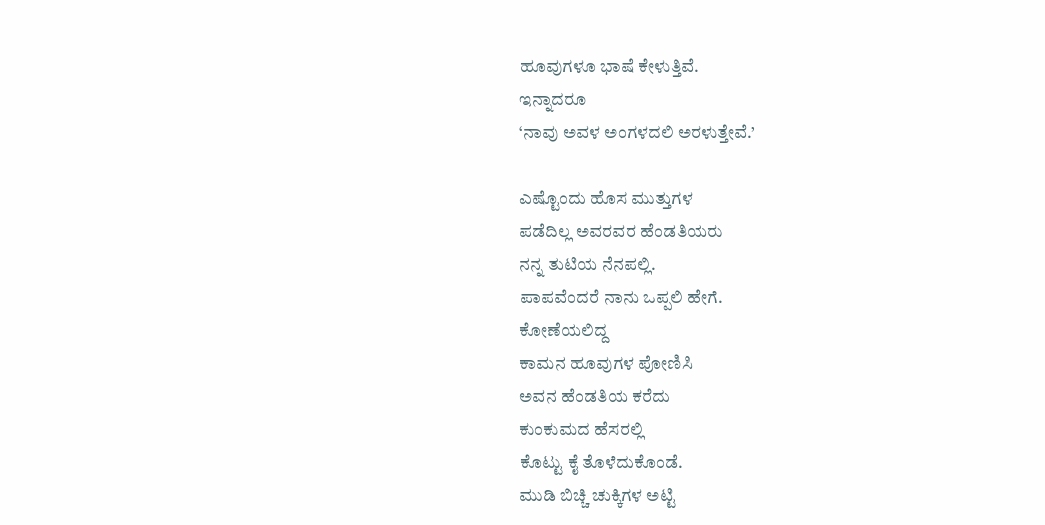ಹೂವುಗಳೂ ಭಾಷೆ ಕೇಳುತ್ತಿವೆ.
ಇನ್ನಾದರೂ
‘ನಾವು ಅವಳ ಅಂಗಳದಲಿ ಅರಳುತ್ತೇವೆ.’

ಎಷ್ಟೊಂದು ಹೊಸ ಮುತ್ತುಗಳ
ಪಡೆದಿಲ್ಲ ಅವರವರ ಹೆಂಡತಿಯರು
ನನ್ನ ತುಟಿಯ‌ ನೆನಪಲ್ಲಿ.
ಪಾಪವೆಂದರೆ ನಾನು ಒಪ್ಪಲಿ ಹೇಗೆ.
ಕೋಣೆಯಲಿದ್ದ
ಕಾಮನ ಹೂವುಗಳ ಪೋಣಿಸಿ
ಅವನ ಹೆಂಡತಿಯ ಕರೆದು
ಕುಂಕುಮದ ಹೆಸರಲ್ಲಿ
ಕೊಟ್ಟು ಕೈ ತೊಳೆದುಕೊಂಡೆ.
ಮುಡಿ ಬಿಚ್ಚಿ ಚುಕ್ಕಿಗಳ ಅಟ್ಟಿ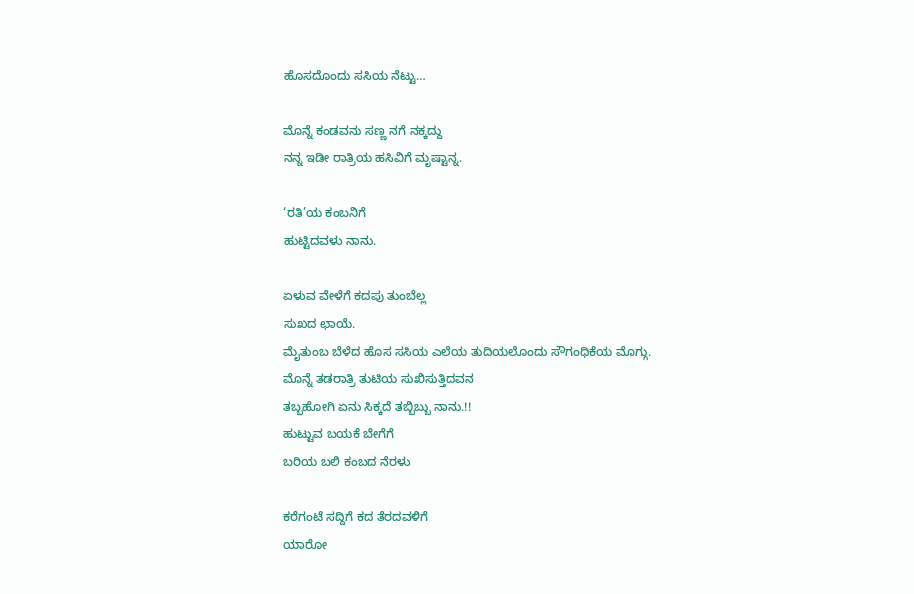ಹೊಸದೊಂದು ಸಸಿಯ ನೆಟ್ಟು…

ಮೊನ್ನೆ ಕಂಡವನು ಸಣ್ಣ ನಗೆ ನಕ್ಕದ್ದು
ನನ್ನ ಇಡೀ ರಾತ್ರಿಯ ಹಸಿವಿಗೆ ಮೃಷ್ಟಾನ್ನ.

‘ರತಿ’ಯ ಕಂಬನಿಗೆ
ಹುಟ್ಟಿದವಳು ನಾನು.

ಏಳುವ ವೇಳೆಗೆ ಕದಪು ತುಂಬೆಲ್ಲ
ಸುಖದ ಛಾಯೆ.
ಮೈತುಂಬ ಬೆಳೆದ ಹೊಸ ಸಸಿಯ ಎಲೆಯ ತುದಿಯಲೊಂದು ಸೌಗಂಧಿಕೆಯ ಮೊಗ್ಗು.
ಮೊನ್ನೆ ತಡರಾತ್ರಿ ತುಟಿಯ ಸುಖಿಸುತ್ತಿದವನ
ತಬ್ಬಹೋಗಿ ಏನು ಸಿಕ್ಕದೆ ತಬ್ಬಿಬ್ಬು ನಾನು.!!
ಹುಟ್ಟುವ ಬಯಕೆ ಬೇಗೆಗೆ
ಬರಿಯ ಬಲಿ ಕಂಬದ ನೆರಳು

ಕರೆಗಂಟೆ ಸದ್ದಿಗೆ ಕದ ತೆರದವಳಿಗೆ
ಯಾರೋ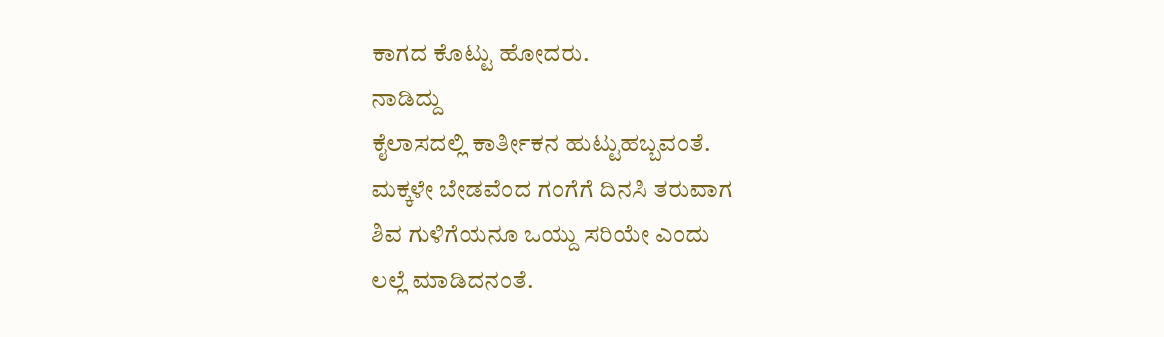ಕಾಗದ ಕೊಟ್ಟು ಹೋದರು.
ನಾಡಿದ್ದು
ಕೈಲಾಸದಲ್ಲಿ ಕಾರ್ತೀಕನ ಹುಟ್ಟುಹಬ್ಬವಂತೆ.
ಮಕ್ಕಳೇ ಬೇಡವೆಂದ ಗಂಗೆಗೆ ದಿನಸಿ ತರುವಾಗ
ಶಿವ ಗುಳಿಗೆಯನೂ ಒಯ್ದು ಸರಿಯೇ ಎಂದು
ಲಲ್ಲೆ ಮಾಡಿದನಂತೆ.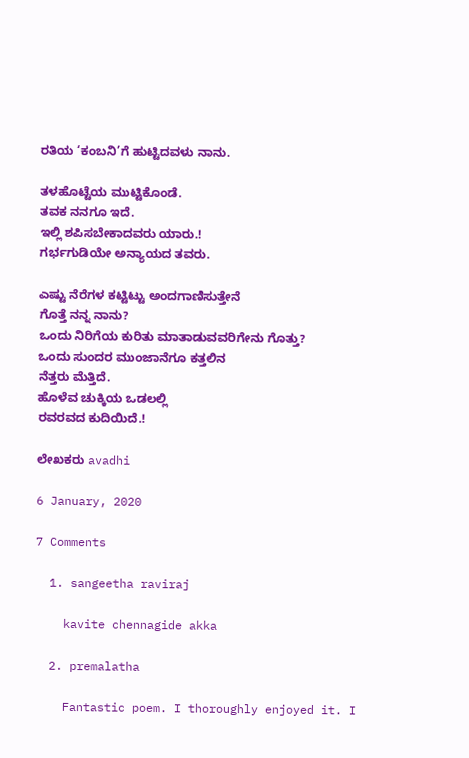ರತಿಯ ‘ಕಂಬನಿ’ಗೆ ಹುಟ್ಟಿದವಳು ನಾನು.

ತಳಹೊಟ್ಟೆಯ ಮುಟ್ಟಿಕೊಂಡೆ.
ತವಕ ನನಗೂ ಇದೆ.
ಇಲ್ಲಿ ಶಪಿಸಬೇಕಾದವರು ಯಾರು.!
ಗರ್ಭಗುಡಿಯೇ ಅನ್ಯಾಯದ ತವರು.

ಎಷ್ಟು ನೆರೆಗಳ ಕಟ್ಟಿಟ್ಟು ಅಂದಗಾಣಿಸುತ್ತೇನೆ
ಗೊತ್ತೆ ನನ್ನ ನಾನು?
ಒಂದು ನಿರಿಗೆಯ ಕುರಿತು ಮಾತಾಡುವವರಿಗೇನು ಗೊತ್ತು?
ಒಂದು ಸುಂದರ ಮುಂಜಾನೆಗೂ ‌ಕತ್ತಲಿನ
ನೆತ್ತರು‌ ಮೆತ್ತಿದೆ.
ಹೊಳೆವ ಚುಕ್ಕಿಯ ಒಡಲಲ್ಲಿ
ರವರವದ ಕುದಿಯಿದೆ.!

ಲೇಖಕರು avadhi

6 January, 2020

7 Comments

  1. sangeetha raviraj

    kavite chennagide akka

  2. premalatha

    Fantastic poem. I thoroughly enjoyed it. I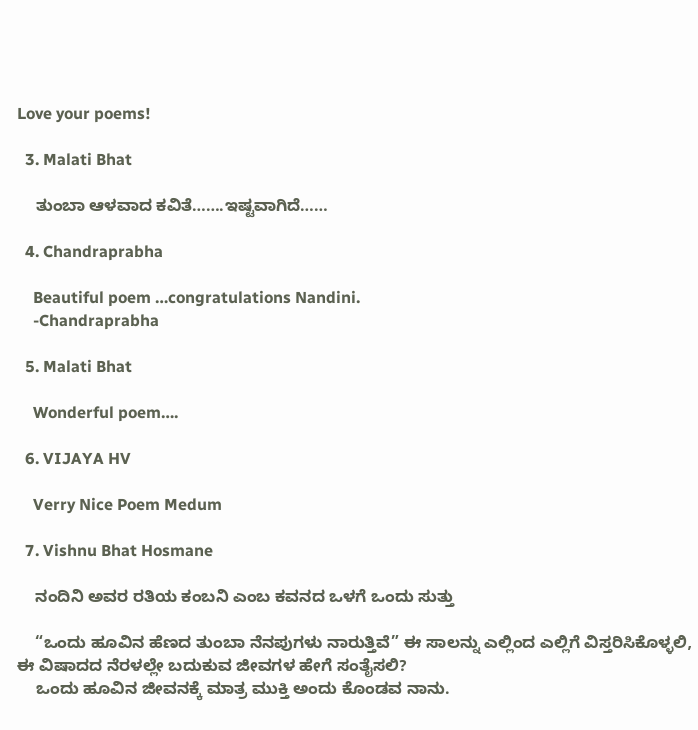Love your poems!

  3. Malati Bhat

    ತುಂಬಾ ಆಳವಾದ ಕವಿತೆ…….ಇಷ್ಟವಾಗಿದೆ……

  4. Chandraprabha

    Beautiful poem …congratulations Nandini.
    -Chandraprabha

  5. Malati Bhat

    Wonderful poem….

  6. VIJAYA HV

    Verry Nice Poem Medum

  7. Vishnu Bhat Hosmane

    ನಂದಿನಿ ಅವರ ರತಿಯ ಕಂಬನಿ ಎಂಬ ಕವನದ ಒಳಗೆ ಒಂದು ಸುತ್ತು

    “ಒಂದು ಹೂವಿನ ಹೆಣದ ತುಂಬಾ ನೆನಪುಗಳು ನಾರುತ್ತಿವೆ” ಈ ಸಾಲನ್ನು ಎಲ್ಲಿಂದ ಎಲ್ಲಿಗೆ ವಿಸ್ತರಿಸಿಕೊಳ್ಳಲಿ, ಈ ವಿಷಾದದ ನೆರಳಲ್ಲೇ ಬದುಕುವ ಜೀವಗಳ ಹೇಗೆ ಸಂತೈಸಲಿ?
    ಒಂದು ಹೂವಿನ ಜೀವನಕ್ಕೆ ಮಾತ್ರ ಮುಕ್ತಿ ಅಂದು ಕೊಂಡವ ನಾನು.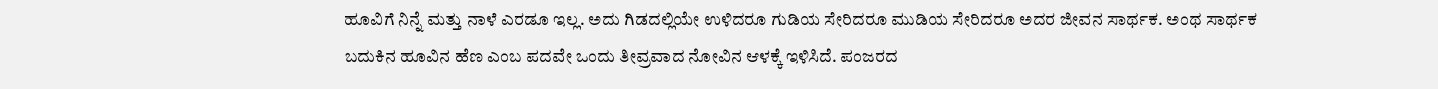ಹೂವಿಗೆ ನಿನ್ನೆ ಮತ್ತು ನಾಳೆ ಎರಡೂ ಇಲ್ಲ. ಅದು ಗಿಡದಲ್ಲಿಯೇ ಉಳಿದರೂ ಗುಡಿಯ ಸೇರಿದರೂ ಮುಡಿಯ ಸೇರಿದರೂ ಅದರ ಜೀವನ ಸಾರ್ಥಕ. ಅಂಥ ಸಾರ್ಥಕ ಬದುಕಿನ ಹೂವಿನ ಹೆಣ ಎಂಬ ಪದವೇ ಒಂದು ತೀವ್ರವಾದ ನೋವಿನ ಆಳಕ್ಕೆ ಇಳಿಸಿದೆ. ಪಂಜರದ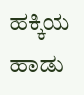ಹಕ್ಕಿಯ ಹಾಡು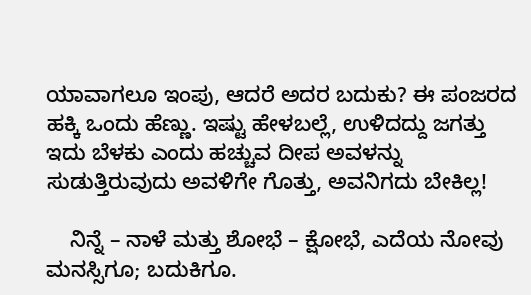ಯಾವಾಗಲೂ ಇಂಪು, ಆದರೆ ಅದರ ಬದುಕು? ಈ ಪಂಜರದ ಹಕ್ಕಿ ಒಂದು ಹೆಣ್ಣು. ಇಷ್ಟು ಹೇಳಬಲ್ಲೆ, ಉಳಿದದ್ದು ಜಗತ್ತು ಇದು ಬೆಳಕು ಎಂದು ಹಚ್ಚುವ ದೀಪ ಅವಳನ್ನು ಸುಡುತ್ತಿರುವುದು ಅವಳಿಗೇ ಗೊತ್ತು, ಅವನಿಗದು ಬೇಕಿಲ್ಲ!

    ನಿನ್ನೆ – ನಾಳೆ ಮತ್ತು ಶೋಭೆ – ಕ್ಷೋಭೆ, ಎದೆಯ ನೋವು ಮನಸ್ಸಿಗೂ; ಬದುಕಿಗೂ.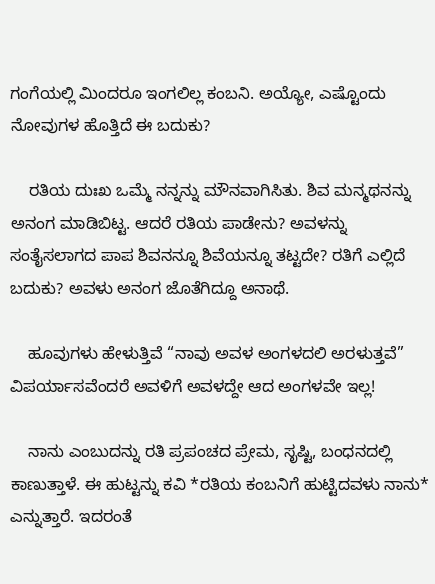ಗಂಗೆಯಲ್ಲಿ ಮಿಂದರೂ ಇಂಗಲಿಲ್ಲ ಕಂಬನಿ. ಅಯ್ಯೋ, ಎಷ್ಟೊಂದು ನೋವುಗಳ ಹೊತ್ತಿದೆ ಈ ಬದುಕು?

    ರತಿಯ ದುಃಖ ಒಮ್ಮೆ ನನ್ನನ್ನು ಮೌನವಾಗಿಸಿತು. ಶಿವ ಮನ್ಮಥನನ್ನು ಅನಂಗ ಮಾಡಿಬಿಟ್ಟ. ಆದರೆ ರತಿಯ ಪಾಡೇನು? ಅವಳನ್ನು ಸಂತೈಸಲಾಗದ ಪಾಪ ಶಿವನನ್ನೂ ಶಿವೆಯನ್ನೂ ತಟ್ಟದೇ? ರತಿಗೆ ಎಲ್ಲಿದೆ ಬದುಕು? ಅವಳು ಅನಂಗ ಜೊತೆಗಿದ್ದೂ ಅನಾಥೆ.

    ಹೂವುಗಳು ಹೇಳುತ್ತಿವೆ “ನಾವು ಅವಳ ಅಂಗಳದಲಿ ಅರಳುತ್ತವೆ” ವಿಪರ್ಯಾಸವೆಂದರೆ ಅವಳಿಗೆ ಅವಳದ್ದೇ ಆದ ಅಂಗಳವೇ ಇಲ್ಲ!

    ನಾನು ಎಂಬುದನ್ನು ರತಿ ಪ್ರಪಂಚದ ಪ್ರೇಮ, ಸೃಷ್ಟಿ, ಬಂಧನದಲ್ಲಿ ಕಾಣುತ್ತಾಳೆ. ಈ ಹುಟ್ಟನ್ನು ಕವಿ *ರತಿಯ ಕಂಬನಿಗೆ ಹುಟ್ಟಿದವಳು ನಾನು* ಎನ್ನುತ್ತಾರೆ. ಇದರಂತೆ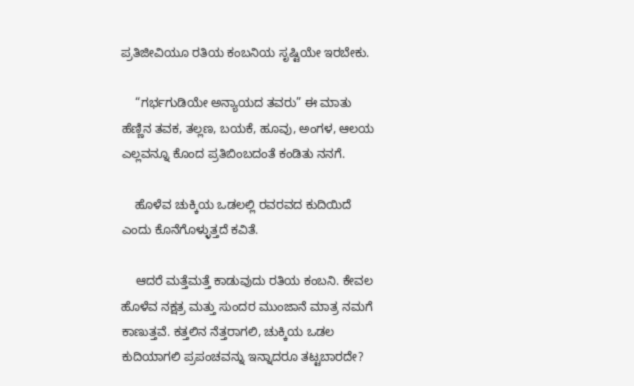ಪ್ರತಿಜೀವಿಯೂ ರತಿಯ ಕಂಬನಿಯ ಸೃಷ್ಟಿಯೇ ಇರಬೇಕು.

    “ಗರ್ಭಗುಡಿಯೇ ಅನ್ಯಾಯದ ತವರು” ಈ ಮಾತು ಹೆಣ್ಣಿನ ತವಕ, ತಲ್ಲಣ, ಬಯಕೆ, ಹೂವು, ಅಂಗಳ, ಆಲಯ ಎಲ್ಲವನ್ನೂ ಕೊಂದ ಪ್ರತಿಬಿಂಬದಂತೆ ಕಂಡಿತು ನನಗೆ.

    ಹೊಳೆವ ಚುಕ್ಕಿಯ ಒಡಲಲ್ಲಿ ರವರವದ ಕುದಿಯಿದೆ ಎಂದು ಕೊನೆಗೊಳ್ಳುತ್ತದೆ ಕವಿತೆ.

    ಆದರೆ ಮತ್ತೆಮತ್ತೆ ಕಾಡುವುದು ರತಿಯ ಕಂಬನಿ. ಕೇವಲ ಹೊಳೆವ ನಕ್ಷತ್ರ ಮತ್ತು ಸುಂದರ ಮುಂಜಾನೆ ಮಾತ್ರ ನಮಗೆ ಕಾಣುತ್ತವೆ. ಕತ್ತಲಿನ ನೆತ್ತರಾಗಲಿ, ಚುಕ್ಕಿಯ ಒಡಲ ಕುದಿಯಾಗಲಿ ಪ್ರಪಂಚವನ್ನು ಇನ್ನಾದರೂ ತಟ್ಟಬಾರದೇ?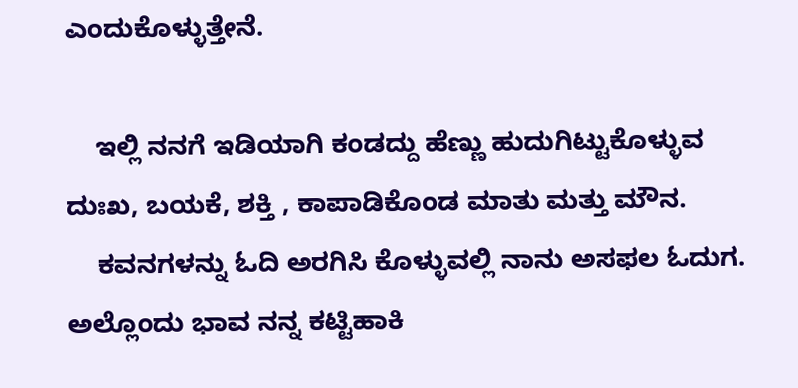ಎಂದುಕೊಳ್ಳುತ್ತೇನೆ.

    ಇಲ್ಲಿ ನನಗೆ ಇಡಿಯಾಗಿ ಕಂಡದ್ದು ಹೆಣ್ಣು ಹುದುಗಿಟ್ಟುಕೊಳ್ಳುವ ದುಃಖ, ಬಯಕೆ, ಶಕ್ತಿ , ಕಾಪಾಡಿಕೊಂಡ ಮಾತು ಮತ್ತು ಮೌನ.
    ಕವನಗಳನ್ನು ಓದಿ ಅರಗಿಸಿ ಕೊಳ್ಳುವಲ್ಲಿ ನಾನು ಅಸಫಲ ಓದುಗ. ಅಲ್ಲೊಂದು ಭಾವ ನನ್ನ ಕಟ್ಟಿಹಾಕಿ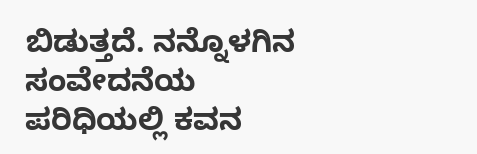ಬಿಡುತ್ತದೆ. ನನ್ನೊಳಗಿನ ಸಂವೇದನೆಯ ಪರಿಧಿಯಲ್ಲಿ ಕವನ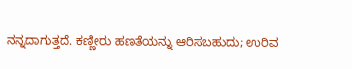ನನ್ನದಾಗುತ್ತದೆ. ಕಣ್ಣೀರು ಹಣತೆಯನ್ನು ಆರಿಸಬಹುದು; ಉರಿವ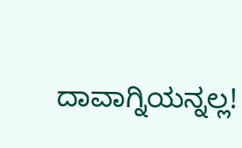ದಾವಾಗ್ನಿಯನ್ನಲ್ಲ!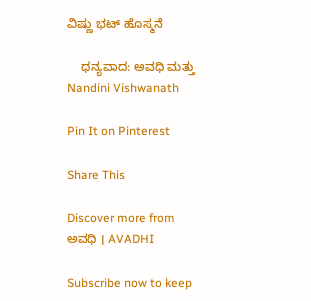ವಿಷ್ಣು ಭಟ್ ಹೊಸ್ಮನೆ

    ಧನ್ಯವಾದ: ಅವಧಿ ಮತ್ತು Nandini Vishwanath

Pin It on Pinterest

Share This

Discover more from ಅವಧಿ । AVADHI

Subscribe now to keep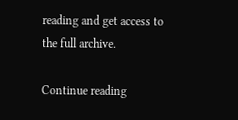reading and get access to the full archive.

Continue reading